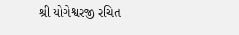શ્રી યોગેશ્વરજી રચિત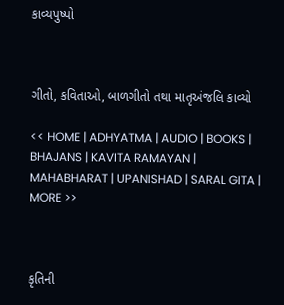કાવ્યપુષ્પો



ગીતો, કવિતાઓ, બાળગીતો તથા માતૃઅંજલિ કાવ્યો

<< HOME | ADHYATMA | AUDIO | BOOKS | BHAJANS | KAVITA RAMAYAN | MAHABHARAT | UPANISHAD | SARAL GITA | MORE >>



કૃતિની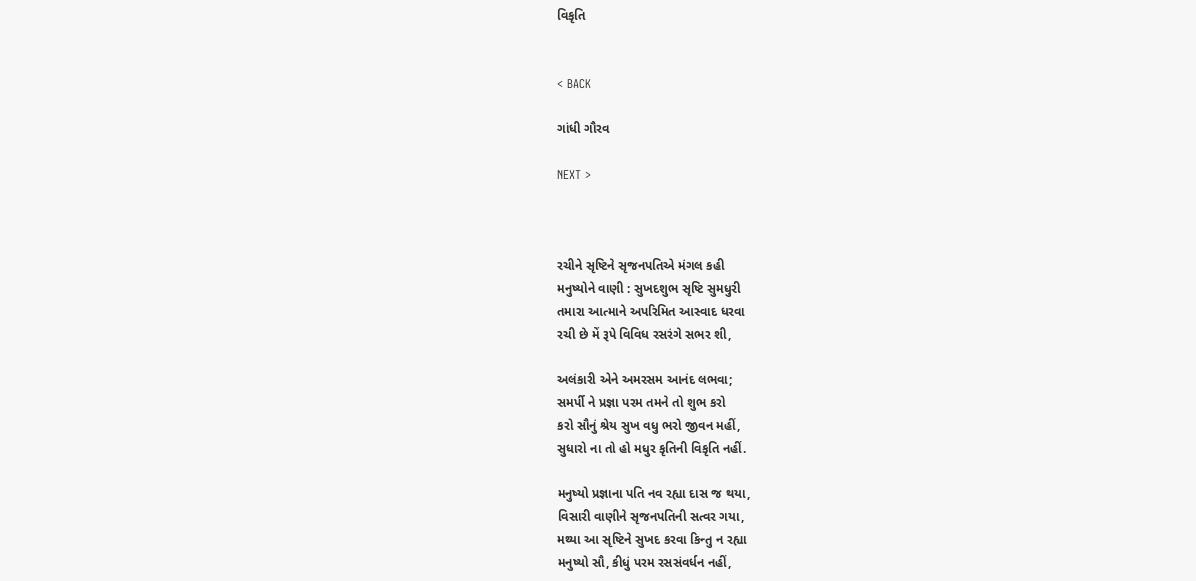વિકૃતિ


< BACK

ગાંધી ગૌરવ

NEXT >



રચીને સૃષ્ટિને સૃજનપતિએ મંગલ કહી
મનુષ્યોને વાણી : સુખદશુભ સૃષ્ટિ સુમધુરી
તમારા આત્માને અપરિમિત આસ્વાદ ધરવા
રચી છે મેં રૂપે વિવિધ રસરંગે સભર શી,

અલંકારી એને અમરસમ આનંદ લભવા;
સમર્પી ને પ્રજ્ઞા પરમ તમને તો શુભ કરો
કરો સૌનું શ્રેય સુખ વધુ ભરો જીવન મહીં,
સુધારો ના તો હો મધુર કૃતિની વિકૃતિ નહીં.

મનુષ્યો પ્રજ્ઞાના પતિ નવ રહ્યા દાસ જ થયા,
વિસારી વાણીને સૃજનપતિની સત્વર ગયા,
મથ્યા આ સૃષ્ટિને સુખદ કરવા કિન્તુ ન રહ્યા
મનુષ્યો સૌ, કીધું પરમ રસસંવર્ધન નહીં,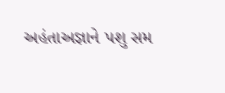અહંતાઅજ્ઞાને પશુ સમ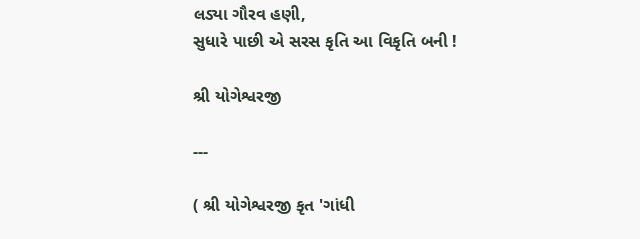લડ્યા ગૌરવ હણી,
સુધારે પાછી એ સરસ કૃતિ આ વિકૃતિ બની !

શ્રી યોગેશ્વરજી

---

( શ્રી યોગેશ્વરજી કૃત 'ગાંધી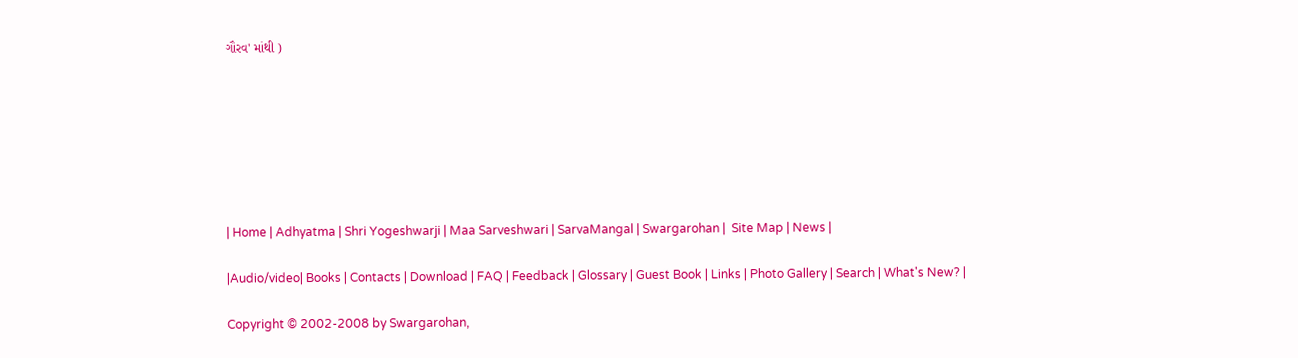ગૌરવ' માંથી )







| Home | Adhyatma | Shri Yogeshwarji | Maa Sarveshwari | SarvaMangal | Swargarohan |  Site Map | News |

|Audio/video| Books | Contacts | Download | FAQ | Feedback | Glossary | Guest Book | Links | Photo Gallery | Search | What's New? |

Copyright © 2002-2008 by Swargarohan,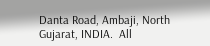Danta Road, Ambaji, North Gujarat, INDIA.  All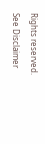Rights reserved. See Disclaimer